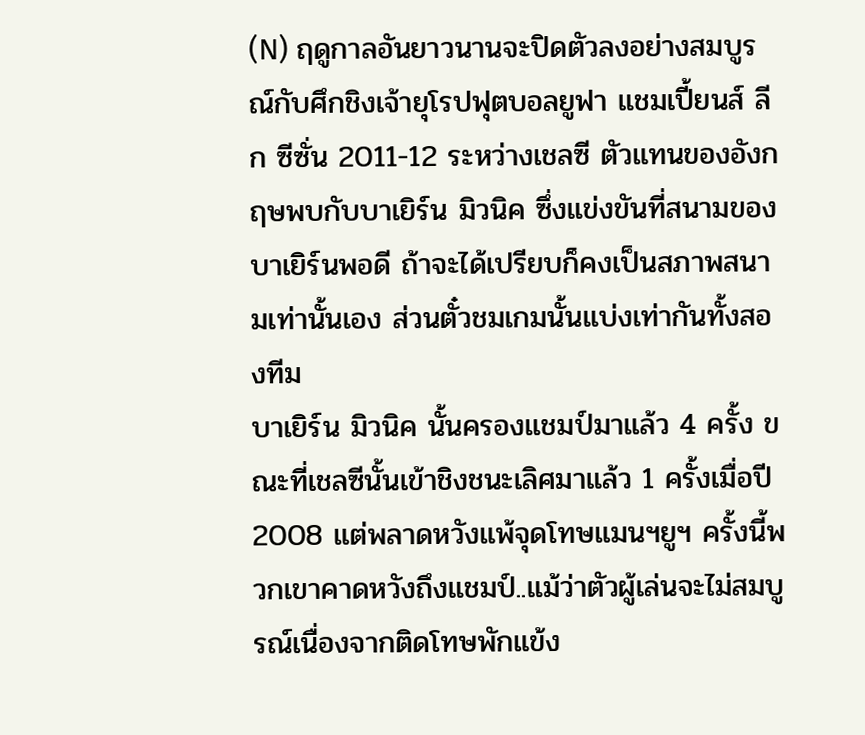(N) ฤดูกาลอันยาวนานจะปิดตัวลงอย่างสมบูรณ์กับศึกชิงเจ้ายุโรปฟุตบอลยูฟา แชมเปี้ยนส์ ลีก ซีซั่น 2011-12 ระหว่างเชลซี ตัวแทนของอังกฤษพบกับบาเยิร์น มิวนิค ซึ่งแข่งขันที่สนามของบาเยิร์นพอดี ถ้าจะได้เปรียบก็คงเป็นสภาพสนามเท่านั้นเอง ส่วนตั๋วชมเกมนั้นแบ่งเท่ากันทั้งสองทีม
บาเยิร์น มิวนิค นั้นครองแชมป์มาแล้ว 4 ครั้ง ขณะที่เชลซีนั้นเข้าชิงชนะเลิศมาแล้ว 1 ครั้งเมื่อปี 2008 แต่พลาดหวังแพ้จุดโทษแมนฯยูฯ ครั้งนี้พวกเขาคาดหวังถึงแชมป์..แม้ว่าตัวผู้เล่นจะไม่สมบูรณ์เนื่องจากติดโทษพักแข้ง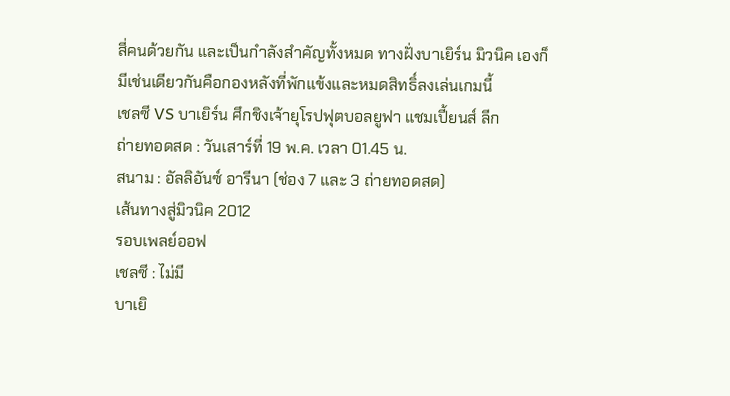สี่คนด้วยกัน และเป็นกำลังสำคัญทั้งหมด ทางฝั่งบาเยิร์น มิวนิค เองก็มีเช่นเดียวกันคือกองหลังที่พักแข้งและหมดสิทธิ์ลงเล่นเกมนี้
เชลซี VS บาเยิร์น ศึกชิงเจ้ายุโรปฟุตบอลยูฟา แชมเปี้ยนส์ ลีก
ถ่ายทอดสด : วันเสาร์ที่ 19 พ.ค. เวลา 01.45 น.
สนาม : อัลลิอันซ์ อารีนา (ช่อง 7 และ 3 ถ่ายทอดสด)
เส้นทางสู่มิวนิค 2012
รอบเพลย์ออฟ
เชลซี : ไม่มี
บาเยิ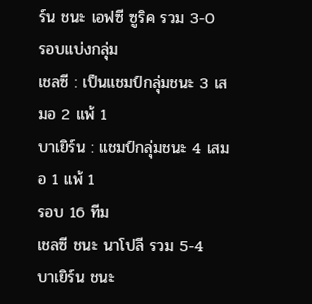ร์น ชนะ เอฟซี ซูริค รวม 3-0
รอบแบ่งกลุ่ม
เชลซี : เป็นแชมป์กลุ่มชนะ 3 เสมอ 2 แพ้ 1
บาเยิร์น : แชมป์กลุ่มชนะ 4 เสมอ 1 แพ้ 1
รอบ 16 ทีม
เชลซี ชนะ นาโปลี รวม 5-4
บาเยิร์น ชนะ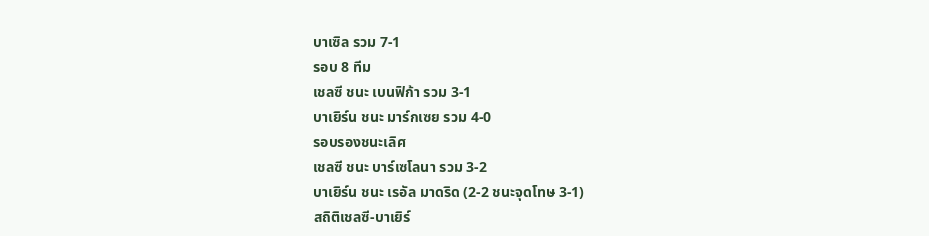บาเซิล รวม 7-1
รอบ 8 ทีม
เชลซี ชนะ เบนฟิก้า รวม 3-1
บาเยิร์น ชนะ มาร์กเซย รวม 4-0
รอบรองชนะเลิศ
เชลซี ชนะ บาร์เซโลนา รวม 3-2
บาเยิร์น ชนะ เรอัล มาดริด (2-2 ชนะจุดโทษ 3-1)
สถิติเชลซี-บาเยิร์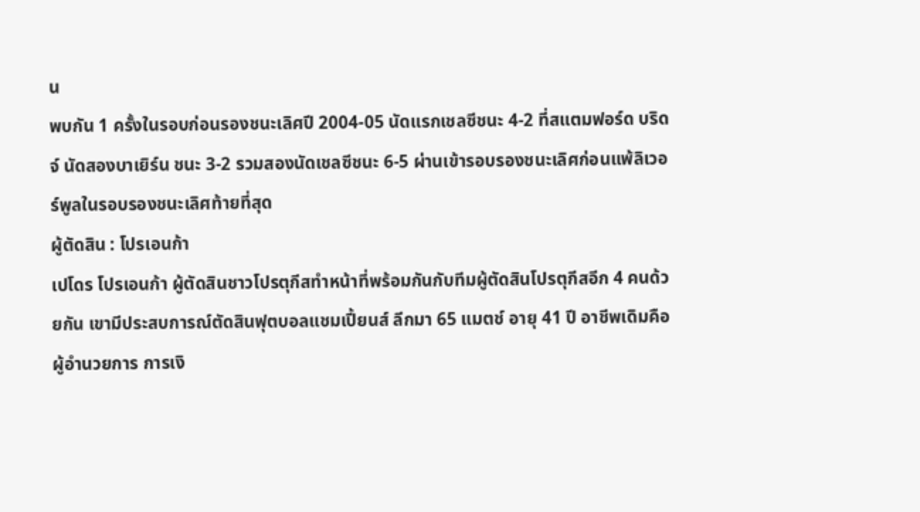น
พบกัน 1 ครั้งในรอบก่อนรองชนะเลิศปี 2004-05 นัดแรกเชลซีชนะ 4-2 ที่สแตมฟอร์ด บริดจ์ นัดสองบาเยิร์น ชนะ 3-2 รวมสองนัดเชลซีชนะ 6-5 ผ่านเข้ารอบรองชนะเลิศก่อนแพ้ลิเวอร์พูลในรอบรองชนะเลิศท้ายที่สุด
ผู้ตัดสิน : โปรเอนก้า
เปโดร โปรเอนก้า ผู้ตัดสินชาวโปรตุกีสทำหน้าที่พร้อมกันกับทีมผู้ตัดสินโปรตุกีสอีก 4 คนด้วยกัน เขามีประสบการณ์ตัดสินฟุตบอลแชมเปี้ยนส์ ลีกมา 65 แมตช์ อายุ 41 ปี อาชีพเดิมคือผู้อำนวยการ การเงิ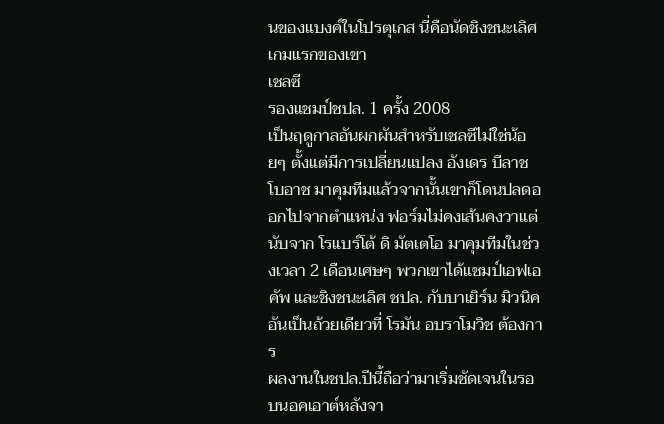นของแบงค์ในโปรตุเกส นี่คือนัดชิงชนะเลิศเกมแรกของเขา
เชลซี
รองแชมป์ชปล. 1 ครั้ง 2008
เป็นฤดูกาลอันผกผันสำหรับเชลซีไม่ใช่น้อยๆ ตั้งแต่มีการเปลี่ยนแปลง อังเดร บีลาช โบอาช มาคุมทีมแล้วจากนั้นเขาก็โดนปลดออกไปจากตำแหน่ง ฟอร์มไม่คงเส้นคงวาแต่นับจาก โรแบร์โต้ ดิ มัตเตโอ มาคุมทีมในช่วงเวลา 2 เดือนเศษๆ พวกเขาได้แชมป์เอฟเอ คัพ และชิงชนะเลิศ ชปล. กับบาเยิร์น มิวนิค อันเป็นถ้วยเดียวที่ โรมัน อบราโมวิช ต้องการ
ผลงานในชปล.ปีนี้ถือว่ามาเริ่มชัดเจนในรอบนอคเอาต์หลังจา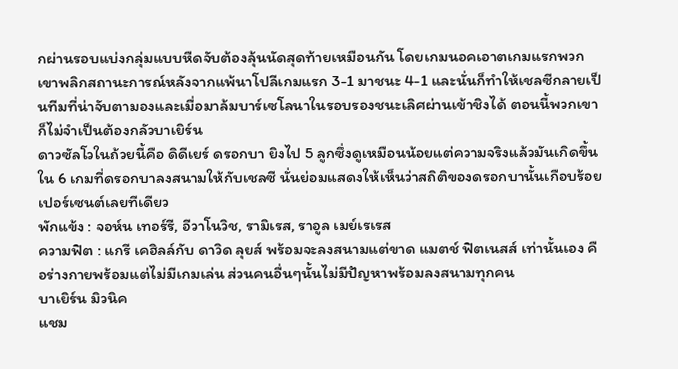กผ่านรอบแบ่งกลุ่มแบบหืดจับต้องลุ้นนัดสุดท้ายเหมือนกัน โดยเกมนอคเอาตเกมแรกพวกเขาพลิกสถานะการณ์หลังจากแพ้นาโปลีเกมแรก 3-1 มาชนะ 4-1 และนั่นก็ทำให้เชลซีกลายเป็นทีมที่น่าจับตามองและเมื่อมาล้มบาร์เซโลนาในรอบรองชนะเลิศผ่านเข้าชิงได้ ตอนนี้พวกเขาก็ไม่จำเป็นต้องกลัวบาเยิร์น
ดาวซัลโวในถ้วยนี้คือ ดิดีเยร์ ดรอกบา ยิงไป 5 ลูกซึ่งดูเหมือนน้อยแต่ความจริงแล้วมันเกิดขึ้นใน 6 เกมที่ดรอกบาลงสนามให้กับเชลซี นั่นย่อมแสดงให้เห็นว่าสถิติของดรอกบานั้นเกือบร้อยเปอร์เซนต์เลยทีเดียว
พักแข้ง : จอห์น เทอร์รี, อีวาโนวิช, รามิเรส, ราอูล เมย์เรเรส
ความฟิต : แกรี เคฮิลล์กับ ดาวิด ลุยส์ พร้อมจะลงสนามแต่ขาด แมตช์ ฟิตเนสส์ เท่านั้นเอง คือร่างกายพร้อมแต่ไม่มีเกมเล่น ส่วนคนอื่นๆนั้นไม่มีปัญหาพร้อมลงสนามทุกคน
บาเยิร์น มิวนิค
แชม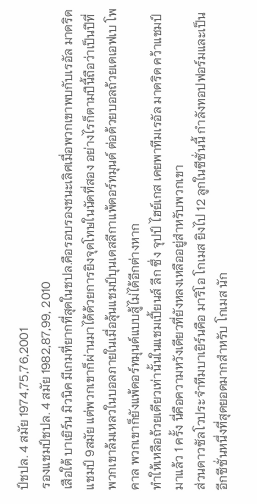ป์ชปล. 4 สมัย 1974,75,76,2001
รองแชมป์ชปล. 4 สมัย 1982,87,99, 2010
เสือใต้ บาเยิร์น มิวนิค มีเกมที่ยากที่สุดในชปล.คือรอบรองชนะเลิศเมื่อพวกเขาพบกับเรอัล มาดริด แชมป์ 9สมัย แต่พวกเขาก็ผ่านมาได้ด้วยการยิงจุดโทษในนัดที่สอง อย่างไรก็ตามปีนี้ถือว่าเป็นปีที่พวกเขาล้มเหลวในบอลภายในเมื่อลุ้นแชมป์บุนเดสลีกาแพ้ดอร์ทมุนด์ ต่อด้วยบอลถ้วยเดเอฟเบ โพคาล พวกเขาก็ยังแพ้ดอร์ทมุนด์แบบสู้ไม่ได้อีกต่างหาก
ทำให้เหลือถ้วยเดียวเท่านั้นในแชมเปี้ยนส์ ลีก ซึ่ง จุปป์ ไฮย์เกส เคยพาทีมเรอัล มาดริด คว้าแชมป์มาแล้ว 1 ครั้ง นี่คือความหวังเดียวที่ยังหลงเหลืออยู่สำหรับพวกเขา
ส่วนดาวซัลโวประจำทีมบาเยิร์นคือ มาริโอ โกเมส ยิงไป 12 ลูกในซีซั่นนี้ กำลังทอปฟอร์มและเป็นอีกซีซั่นหนึ่งที่สุดยอดมากสำหรับ โกเมส นัก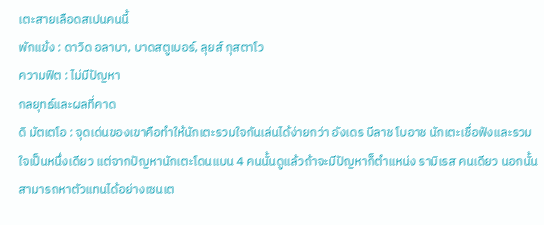เตะสายเลือดสเปนคนนี้
พักแข้ง : ดาวิด อลาบา, บาดสตูเบอร์, ลุยส์ กุสตาโว
ความฟิต : ไม่มีปัญหา
กลยุทธ์และผลที่คาด
ดิ มัตเตโอ : จุดเด่นของเขาคือทำให้นักเตะรวมใจกันเล่นได้ง่ายกว่า อังเดร บีลาช โบอาช นักเตะเชื่อฟังและรวมใจเป็นหนึ่งเดียว แต่จากปัญหานักเตะโดนแบน 4 คนนั้นดูแล้วถ้าจะมีปัญหาก็ตำแหน่ง รามิเรส คนเดียว นอกนั้นสามารถหาตัวแทนได้อย่างเซนเต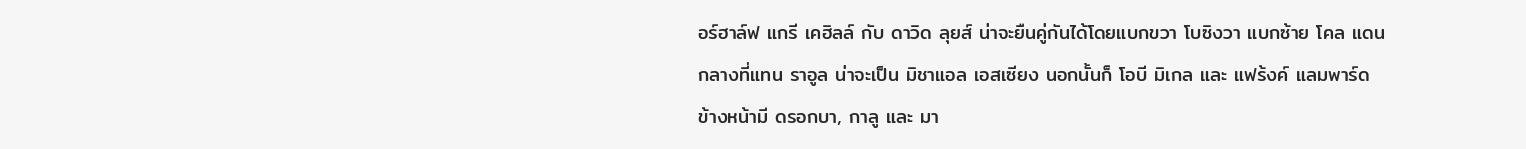อร์ฮาล์ฟ แกรี เคฮิลล์ กับ ดาวิด ลุยส์ น่าจะยืนคู่กันได้โดยแบกขวา โบซิงวา แบกซ้าย โคล แดนกลางที่แทน ราอูล น่าจะเป็น มิชาแอล เอสเซียง นอกนั้นก็ โอบี มิเกล และ แฟร้งค์ แลมพาร์ด ข้างหน้ามี ดรอกบา, กาลู และ มา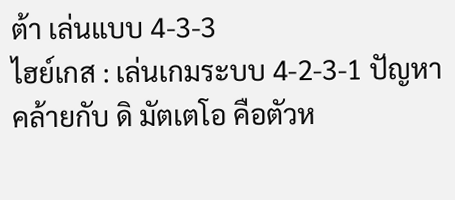ต้า เล่นแบบ 4-3-3
ไฮย์เกส : เล่นเกมระบบ 4-2-3-1 ปัญหาคล้ายกับ ดิ มัตเตโอ คือตัวห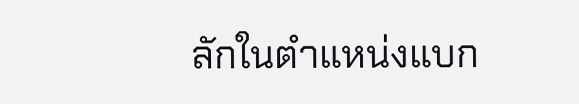ลักในตำแหน่งแบก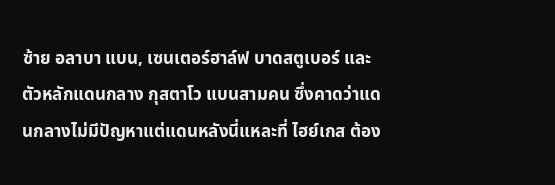ซ้าย อลาบา แบน, เซนเตอร์ฮาล์ฟ บาดสตูเบอร์ และตัวหลักแดนกลาง กุสตาโว แบนสามคน ซึ่งคาดว่าแดนกลางไม่มีปัญหาแต่แดนหลังนี่แหละที่ ไฮย์เกส ต้อง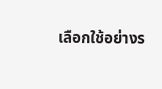เลือกใช้อย่างร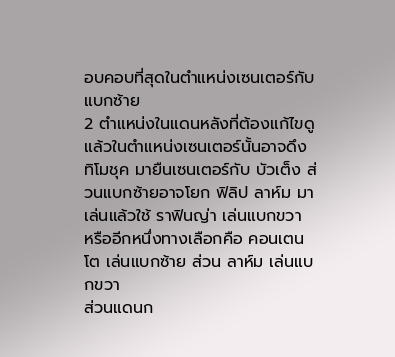อบคอบที่สุดในตำแหน่งเซนเตอร์กับแบกซ้าย
2 ตำแหน่งในแดนหลังที่ต้องแก้ไขดูแล้วในตำแหน่งเซนเตอร์นั้นอาจดึง ทิโมชุค มายืนเซนเตอร์กับ บัวเต็ง ส่วนแบกซ้ายอาจโยก ฟิลิป ลาห์ม มาเล่นแล้วใช้ ราฟินญ่า เล่นแบกขวา หรืออีกหนึ่งทางเลือกคือ คอนเตนโต เล่นแบกซ้าย ส่วน ลาห์ม เล่นแบกขวา
ส่วนแดนก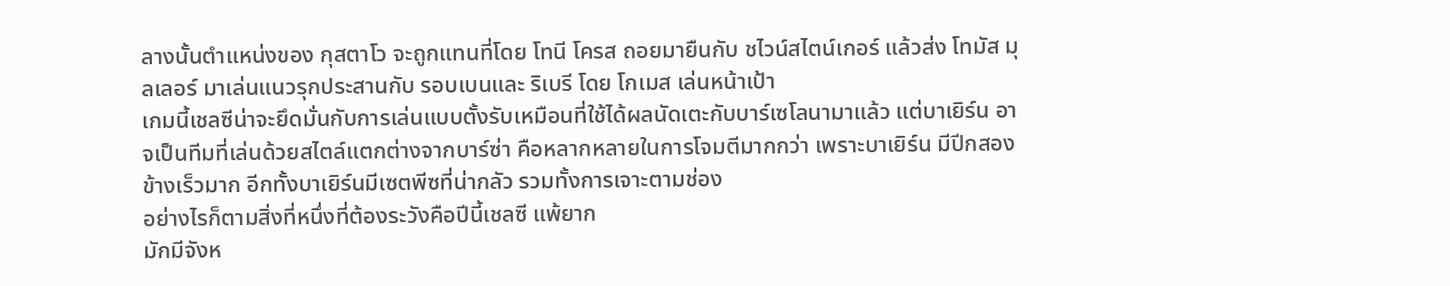ลางนั้นตำแหน่งของ กุสตาโว จะถูกแทนที่โดย โทนี โครส ถอยมายืนกับ ชไวน์สไตน์เกอร์ แล้วส่ง โทมัส มุลเลอร์ มาเล่นแนวรุกประสานกับ รอบเบนและ ริเบรี โดย โกเมส เล่นหน้าเป้า
เกมนี้เชลซีน่าจะยึดมั่นกับการเล่นแบบตั้งรับเหมือนที่ใช้ได้ผลนัดเตะกับบาร์เซโลนามาแล้ว แต่บาเยิร์น อาจเป็นทีมที่เล่นด้วยสไตล์แตกต่างจากบาร์ซ่า คือหลากหลายในการโจมตีมากกว่า เพราะบาเยิร์น มีปีกสองข้างเร็วมาก อีกทั้งบาเยิร์นมีเซตพีซที่น่ากลัว รวมทั้งการเจาะตามช่อง
อย่างไรก็ตามสิ่งที่หนึ่งที่ต้องระวังคือปีนี้เชลซี แพ้ยาก
มักมีจังห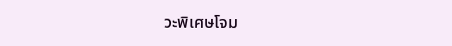วะพิเศษโจม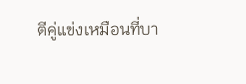ตีคู่แข่งเหมือนที่บา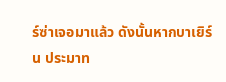ร์ซ่าเจอมาแล้ว ดังนั้นหากบาเยิร์น ประมาท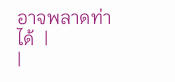อาจพลาดท่าได้  |
|